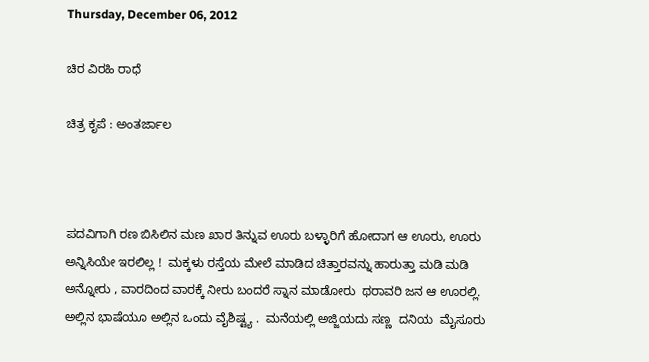Thursday, December 06, 2012

ಚಿರ ವಿರಹಿ ರಾಧೆ

ಚಿತ್ರ ಕೃಪೆ : ಅಂತರ್ಜಾಲ



ಪದವಿಗಾಗಿ ರಣ ಬಿಸಿಲಿನ ಮಣ ಖಾರ ತಿನ್ನುವ ಊರು ಬಳ್ಳಾರಿಗೆ ಹೋದಾಗ ಆ ಊರು, ಊರು ಅನ್ನಿಸಿಯೇ ಇರಲಿಲ್ಲ !  ಮಕ್ಕಳು ರಸ್ತೆಯ ಮೇಲೆ ಮಾಡಿದ ಚಿತ್ತಾರವನ್ನು ಹಾರುತ್ತಾ ಮಡಿ ಮಡಿ ಅನ್ನೋರು , ವಾರದಿಂದ ವಾರಕ್ಕೆ ನೀರು ಬಂದರೆ ಸ್ನಾನ ಮಾಡೋರು  ಥರಾವರಿ ಜನ ಆ ಊರಲ್ಲಿ. ಅಲ್ಲಿನ ಭಾಷೆಯೂ ಅಲ್ಲಿನ ಒಂದು ವೈಶಿಷ್ಟ್ಯ .  ಮನೆಯಲ್ಲಿ ಅಜ್ಜಿಯದು ಸಣ್ಣ  ದನಿಯ  ಮೈಸೂರು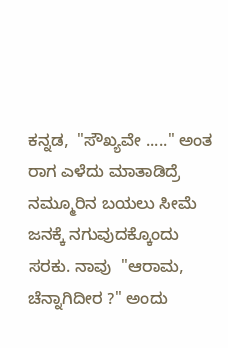ಕನ್ನಡ,  "ಸೌಖ್ಯವೇ ....." ಅಂತ ರಾಗ ಎಳೆದು ಮಾತಾಡಿದ್ರೆ ನಮ್ಮೂರಿನ ಬಯಲು ಸೀಮೆ ಜನಕ್ಕೆ ನಗುವುದಕ್ಕೊಂದು ಸರಕು. ನಾವು  "ಆರಾಮ, ಚೆನ್ನಾಗಿದೀರ ?" ಅಂದು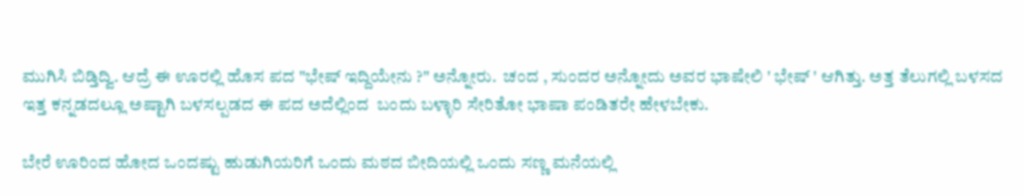ಮುಗಿಸಿ ಬಿಡ್ತಿದ್ವಿ. ಆದ್ರೆ ಈ ಊರಲ್ಲಿ ಹೊಸ ಪದ "ಭೇಷ್ ಇದ್ದಿಯೇನು ?" ಅನ್ನೋರು.  ಚಂದ , ಸುಂದರ ಅನ್ನೋದು ಅವರ ಭಾಷೇಲಿ ' ಭೇಷ್ ' ಆಗಿತ್ತು. ಅತ್ತ ತೆಲುಗಲ್ಲಿ ಬಳಸದ  ಇತ್ತ ಕನ್ನಡದಲ್ಲೂ ಅಷ್ಟಾಗಿ ಬಳಸಲ್ಪಡದ ಈ ಪದ ಅದೆಲ್ಲಿಂದ  ಬಂದು ಬಳ್ಳಾರಿ ಸೇರಿತೋ ಭಾಷಾ ಪಂಡಿತರೇ ಹೇಳಬೇಕು.

ಬೇರೆ ಊರಿಂದ ಹೋದ ಒಂದಷ್ಟು ಹುಡುಗಿಯರಿಗೆ ಒಂದು ಮಠದ ಬೀದಿಯಲ್ಲಿ ಒಂದು ಸಣ್ಣ ಮನೆಯಲ್ಲಿ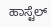ಹಾಸ್ಟೆಲ್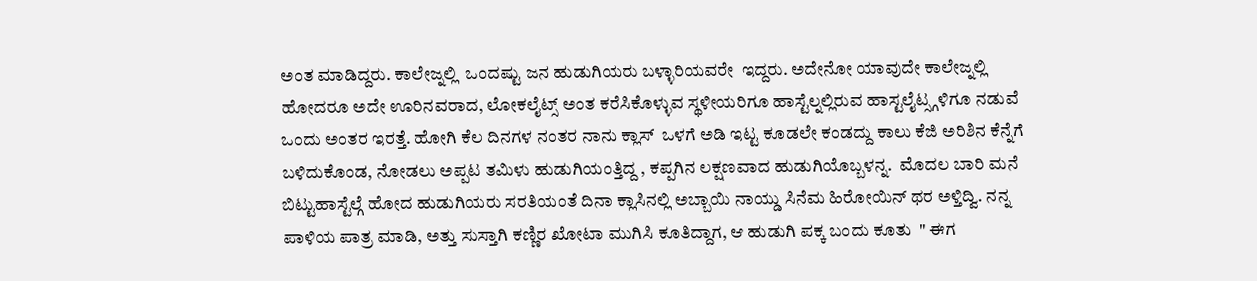ಅಂತ ಮಾಡಿದ್ದರು. ಕಾಲೇಜ್ನಲ್ಲಿ  ಒಂದಷ್ಟು ಜನ ಹುಡುಗಿಯರು ಬಳ್ಳಾರಿಯವರೇ  ಇದ್ದರು. ಅದೇನೋ ಯಾವುದೇ ಕಾಲೇಜ್ನಲ್ಲಿ ಹೋದರೂ ಅದೇ ಊರಿನವರಾದ, ಲೋಕಲೈಟ್ಸ್ ಅಂತ ಕರೆಸಿಕೊಳ್ಳುವ ಸ್ಥಳೀಯರಿಗೂ ಹಾಸ್ಟೆಲ್ನಲ್ಲಿರುವ ಹಾಸ್ಟಲೈಟ್ಸ್ಗಳಿಗೂ ನಡುವೆ ಒಂದು ಅಂತರ ಇರತ್ತೆ. ಹೋಗಿ ಕೆಲ ದಿನಗಳ ನಂತರ ನಾನು ಕ್ಲಾಸ್  ಒಳಗೆ ಅಡಿ ಇಟ್ಟ ಕೂಡಲೇ ಕಂಡದ್ದು ಕಾಲು ಕೆಜಿ ಅರಿಶಿನ ಕೆನ್ನೆಗೆ ಬಳಿದುಕೊಂಡ, ನೋಡಲು ಅಪ್ಪಟ ತಮಿಳು ಹುಡುಗಿಯಂತ್ತಿದ್ದ , ಕಪ್ಪಗಿನ ಲಕ್ಷಣವಾದ ಹುಡುಗಿಯೊಬ್ಬಳನ್ನ.  ಮೊದಲ ಬಾರಿ ಮನೆ ಬಿಟ್ಟುಹಾಸ್ಟೆಲ್ಗೆ ಹೋದ ಹುಡುಗಿಯರು ಸರತಿಯಂತೆ ದಿನಾ ಕ್ಲಾಸಿನಲ್ಲಿ ಅಬ್ಬಾಯಿ ನಾಯ್ಡು ಸಿನೆಮ ಹಿರೋಯಿನ್ ಥರ ಅಳ್ತಿದ್ವಿ. ನನ್ನ ಪಾಳಿಯ ಪಾತ್ರ ಮಾಡಿ, ಅತ್ತು ಸುಸ್ತಾಗಿ ಕಣ್ಣಿರ ಖೋಟಾ ಮುಗಿಸಿ ಕೂತಿದ್ದಾಗ, ಆ ಹುಡುಗಿ ಪಕ್ಕ ಬಂದು ಕೂತು  " ಈಗ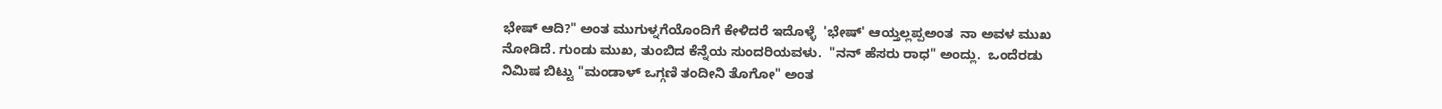ಭೇಷ್ ಆದಿ?" ಅಂತ ಮುಗುಳ್ನಗೆಯೊಂದಿಗೆ ಕೇಳಿದರೆ ಇದೊಳ್ಳೆ  'ಭೇಷ್' ಆಯ್ತಲ್ಲಪ್ಪಅಂತ  ನಾ ಅವಳ ಮುಖ ನೋಡಿದೆ. ಗುಂಡು ಮುಖ, ತುಂಬಿದ ಕೆನ್ನೆಯ ಸುಂದರಿಯವಳು.  "ನನ್ ಹೆಸರು ರಾಧ" ಅಂದ್ಲು.  ಒಂದೆರಡು ನಿಮಿಷ ಬಿಟ್ಟು "ಮಂಡಾಳ್ ಒಗ್ಗಣಿ ತಂದೀನಿ ತೊಗೋ" ಅಂತ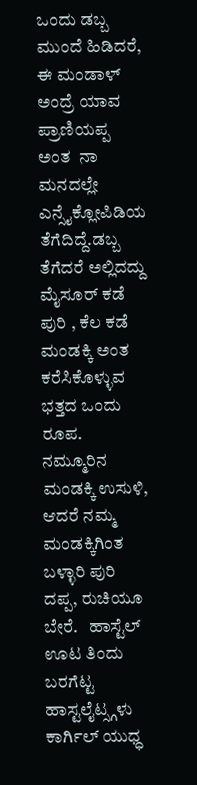ಒಂದು ಡಬ್ಬ ಮುಂದೆ ಹಿಡಿದರೆ, ಈ ಮಂಡಾಳ್ ಅಂದ್ರೆ ಯಾವ ಪ್ರಾಣಿಯಪ್ಪ ಅಂತ  ನಾ ಮನದಲ್ಲೇ  ಎನ್ಸೈಕ್ಲೋಪಿಡಿಯ  ತೆಗೆದಿದ್ದೆ.ಡಬ್ಬ ತೆಗೆದರೆ ಅಲ್ಲಿದದ್ದು ಮೈಸೂರ್ ಕಡೆ ಪುರಿ , ಕೆಲ ಕಡೆ ಮಂಡಕ್ಕಿ ಅಂತ ಕರೆಸಿಕೊಳ್ಳುವ ಭತ್ತದ ಒಂದು ರೂಪ. ನಮ್ಮೂರಿನ  ಮಂಡಕ್ಕಿ ಉಸುಳಿ, ಆದರೆ ನಮ್ಮ ಮಂಡಕ್ಕಿಗಿಂತ ಬಳ್ಳಾರಿ ಪುರಿ ದಪ್ಪ, ರುಚಿಯೂ ಬೇರೆ.   ಹಾಸ್ಟೆಲ್ ಊಟ ತಿಂದು ಬರಗೆಟ್ಟ   ಹಾಸ್ಟಲೈಟ್ಸ್ಗಳು  ಕಾರ್ಗಿಲ್ ಯುಧ್ಧ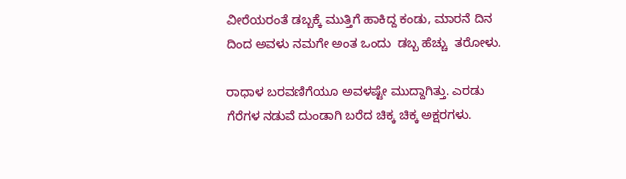ವೀರೆಯರಂತೆ ಡಬ್ಬಕ್ಕೆ ಮುತ್ತಿಗೆ ಹಾಕಿದ್ದ ಕಂಡು, ಮಾರನೆ ದಿನ ದಿಂದ ಅವಳು ನಮಗೇ ಅಂತ ಒಂದು  ಡಬ್ಬ ಹೆಚ್ಚು  ತರೋಳು.

ರಾಧಾಳ ಬರವಣಿಗೆಯೂ ಅವಳಷ್ಟೇ ಮುದ್ದಾಗಿತ್ತು. ಎರಡು ಗೆರೆಗಳ ನಡುವೆ ದುಂಡಾಗಿ ಬರೆದ ಚಿಕ್ಕ ಚಿಕ್ಕ ಅಕ್ಷರಗಳು.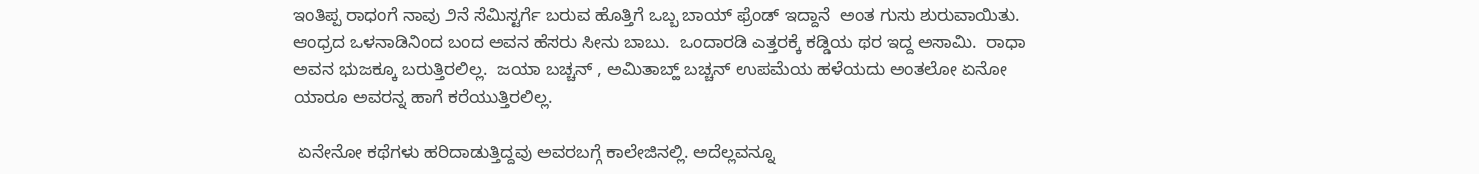ಇಂತಿಪ್ಪ ರಾಧಂಗೆ ನಾವು ೨ನೆ ಸೆಮಿಸ್ಟರ್ಗೆ ಬರುವ ಹೊತ್ತಿಗೆ ಒಬ್ಬ ಬಾಯ್ ಫ್ರೆಂಡ್ ಇದ್ದಾನೆ  ಅಂತ ಗುಸು ಶುರುವಾಯಿತು. ಆಂಧ್ರದ ಒಳನಾಡಿನಿಂದ ಬಂದ ಅವನ ಹೆಸರು ಸೀನು ಬಾಬು.  ಒಂದಾರಡಿ ಎತ್ತರಕ್ಕೆ ಕಡ್ಡಿಯ ಥರ ಇದ್ದ ಅಸಾಮಿ.  ರಾಧಾ ಅವನ ಭುಜಕ್ಕೂ ಬರುತ್ತಿರಲಿಲ್ಲ.  ಜಯಾ ಬಚ್ಚನ್ , ಅಮಿತಾಬ್ಹ್ ಬಚ್ಚನ್ ಉಪಮೆಯ ಹಳೆಯದು ಅಂತಲೋ ಏನೋ ಯಾರೂ ಅವರನ್ನ ಹಾಗೆ ಕರೆಯುತ್ತಿರಲಿಲ್ಲ.

 ಏನೇನೋ ಕಥೆಗಳು ಹರಿದಾಡುತ್ತಿದ್ದವು ಅವರಬಗ್ಗೆ ಕಾಲೇಜಿನಲ್ಲಿ. ಅದೆಲ್ಲವನ್ನೂ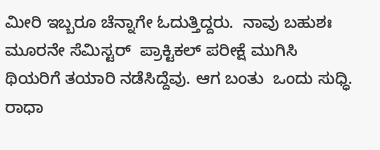ಮೀರಿ ಇಬ್ಬರೂ ಚೆನ್ನಾಗೇ ಓದುತ್ತಿದ್ದರು.  ನಾವು ಬಹುಶಃ ಮೂರನೇ ಸೆಮಿಸ್ಟರ್  ಪ್ರಾಕ್ಟಿಕಲ್ ಪರೀಕ್ಷೆ ಮುಗಿಸಿ  ಥಿಯರಿಗೆ ತಯಾರಿ ನಡೆಸಿದ್ದೆವು. ಆಗ ಬಂತು  ಒಂದು ಸುಧ್ಧಿ. ರಾಧಾ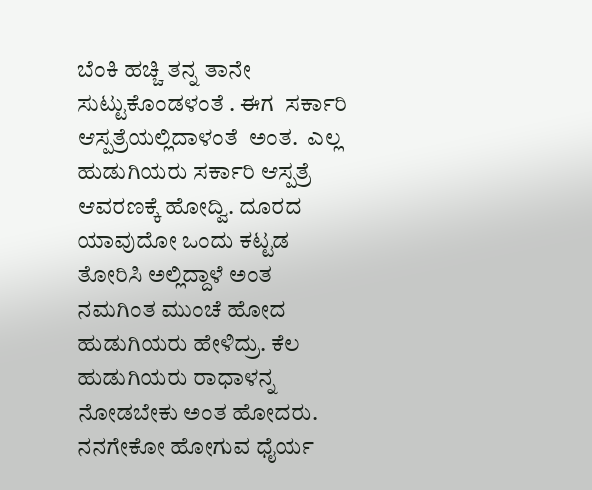ಬೆಂಕಿ ಹಚ್ಚಿ ತನ್ನ ತಾನೇ ಸುಟ್ಟುಕೊಂಡಳಂತೆ . ಈಗ  ಸರ್ಕಾರಿ  ಆಸ್ಪತ್ರೆಯಲ್ಲಿದಾಳಂತೆ  ಅಂತ.  ಎಲ್ಲ ಹುಡುಗಿಯರು ಸರ್ಕಾರಿ ಆಸ್ಪತ್ರೆ ಆವರಣಕ್ಕೆ ಹೋದ್ವಿ. ದೂರದ ಯಾವುದೋ ಒಂದು ಕಟ್ಟಡ ತೋರಿಸಿ ಅಲ್ಲಿದ್ದಾಳೆ ಅಂತ ನಮಗಿಂತ ಮುಂಚೆ ಹೋದ ಹುಡುಗಿಯರು ಹೇಳಿದ್ರು. ಕೆಲ ಹುಡುಗಿಯರು ರಾಧಾಳನ್ನ ನೋಡಬೇಕು ಅಂತ ಹೋದರು. ನನಗೇಕೋ ಹೋಗುವ ಧೈರ್ಯ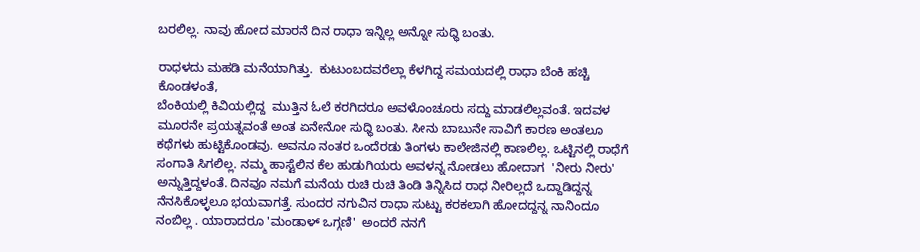ಬರಲಿಲ್ಲ. ನಾವು ಹೋದ ಮಾರನೆ ದಿನ ರಾಧಾ ಇನ್ನಿಲ್ಲ ಅನ್ನೋ ಸುಧ್ಧಿ ಬಂತು.

ರಾಧಳದು ಮಹಡಿ ಮನೆಯಾಗಿತ್ತು.  ಕುಟುಂಬದವರೆಲ್ಲಾ ಕೆಳಗಿದ್ದ ಸಮಯದಲ್ಲಿ ರಾಧಾ ಬೆಂಕಿ ಹಚ್ಚಿ ಕೊಂಡಳಂತೆ,
ಬೆಂಕಿಯಲ್ಲಿ ಕಿವಿಯಲ್ಲಿದ್ದ  ಮುತ್ತಿನ ಓಲೆ ಕರಗಿದರೂ ಅವಳೊಂಚೂರು ಸದ್ದು ಮಾಡಲಿಲ್ಲವಂತೆ. ಇದವಳ ಮೂರನೇ ಪ್ರಯತ್ನವಂತೆ ಅಂತ ಏನೇನೋ ಸುಧ್ಧಿ ಬಂತು. ಸೀನು ಬಾಬುನೇ ಸಾವಿಗೆ ಕಾರಣ ಅಂತಲೂ ಕಥೆಗಳು ಹುಟ್ಟಿಕೊಂಡವು. ಅವನೂ ನಂತರ ಒಂದೆರಡು ತಿಂಗಳು ಕಾಲೇಜಿನಲ್ಲಿ ಕಾಣಲಿಲ್ಲ. ಒಟ್ಟಿನಲ್ಲಿ ರಾಧೆಗೆ ಸಂಗಾತಿ ಸಿಗಲಿಲ್ಲ. ನಮ್ಮ ಹಾಸ್ಟೆಲಿನ ಕೆಲ ಹುಡುಗಿಯರು ಅವಳನ್ನ ನೋಡಲು ಹೋದಾಗ  'ನೀರು ನೀರು' ಅನ್ನುತ್ತಿದ್ದಳಂತೆ. ದಿನವೂ ನಮಗೆ ಮನೆಯ ರುಚಿ ರುಚಿ ತಿಂಡಿ ತಿನ್ನಿಸಿದ ರಾಧ ನೀರಿಲ್ಲದೆ ಒದ್ದಾಡಿದ್ದನ್ನ ನೆನಸಿಕೊಳ್ಳಲೂ ಭಯವಾಗತ್ತೆ. ಸುಂದರ ನಗುವಿನ ರಾಧಾ ಸುಟ್ಟು ಕರಕಲಾಗಿ ಹೋದದ್ದನ್ನ ನಾನಿಂದೂ ನಂಬಿಲ್ಲ . ಯಾರಾದರೂ 'ಮಂಡಾಳ್ ಒಗ್ಗಣಿ'  ಅಂದರೆ ನನಗೆ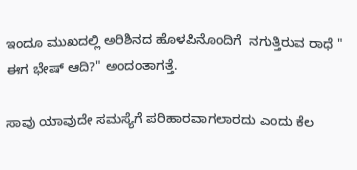ಇಂದೂ ಮುಖದಲ್ಲಿ ಅರಿಶಿನದ ಹೊಳಪಿನೊಂದಿಗೆ  ನಗುತ್ತಿರುವ ರಾಧೆ " ಈಗ ಭೇಷ್ ಆದಿ?" ಅಂದಂತಾಗತ್ತೆ.

ಸಾವು ಯಾವುದೇ ಸಮಸ್ಯೆಗೆ ಪರಿಹಾರವಾಗಲಾರದು ಎಂದು ಕೆಲ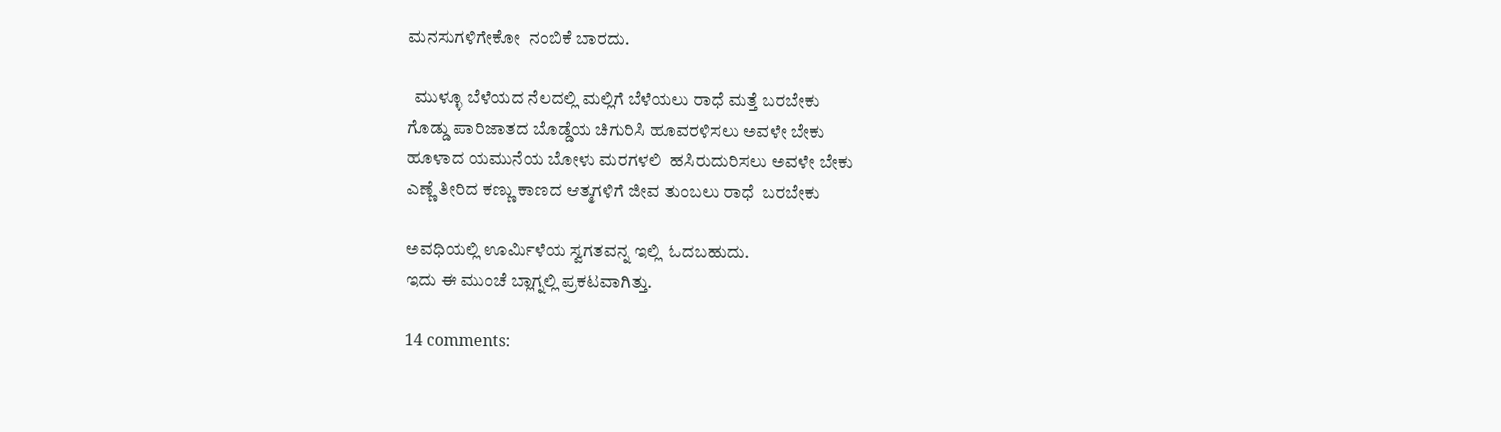ಮನಸುಗಳಿಗೇಕೋ  ನಂಬಿಕೆ ಬಾರದು.

  ಮುಳ್ಳೂ ಬೆಳೆಯದ ನೆಲದಲ್ಲಿ ಮಲ್ಲಿಗೆ ಬೆಳೆಯಲು ರಾಧೆ ಮತ್ತೆ ಬರಬೇಕು
ಗೊಡ್ಡು ಪಾರಿಜಾತದ ಬೊಡ್ಡೆಯ ಚಿಗುರಿಸಿ ಹೂವರಳಿಸಲು ಅವಳೇ ಬೇಕು
ಹೂಳಾದ ಯಮುನೆಯ ಬೋಳು ಮರಗಳಲಿ  ಹಸಿರುದುರಿಸಲು ಅವಳೇ ಬೇಕು
ಎಣ್ಣೆ ತೀರಿದ ಕಣ್ಣು ಕಾಣದ ಆತ್ಮಗಳಿಗೆ ಜೀವ ತುಂಬಲು ರಾಧೆ  ಬರಬೇಕು

ಅವಧಿಯಲ್ಲಿ ಊರ್ಮಿಳೆಯ ಸ್ವಗತವನ್ನ ಇಲ್ಲಿ  ಓದಬಹುದು.
ಇದು ಈ ಮುಂಚೆ ಬ್ಲಾಗ್ನಲ್ಲಿ ಪ್ರಕಟವಾಗಿತ್ತು.

14 comments: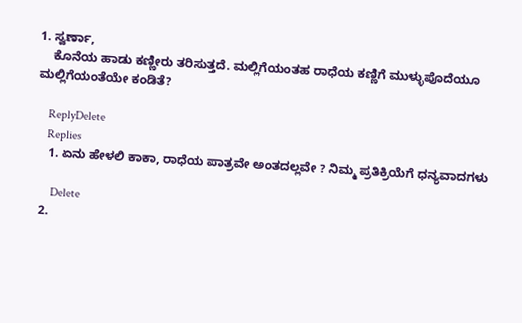1. ಸ್ವರ್ಣಾ,
    ಕೊನೆಯ ಹಾಡು ಕಣ್ಣೀರು ತರಿಸುತ್ತದೆ. ಮಲ್ಲಿಗೆಯಂತಹ ರಾಧೆಯ ಕಣ್ಣಿಗೆ ಮುಳ್ಳುಪೊದೆಯೂ ಮಲ್ಲಿಗೆಯಂತೆಯೇ ಕಂಡಿತೆ?

    ReplyDelete
    Replies
    1. ಏನು ಹೇಳಲಿ ಕಾಕಾ, ರಾಧೆಯ ಪಾತ್ರವೇ ಅಂತದಲ್ಲವೇ ? ನಿಮ್ಮ ಪ್ರತಿಕ್ರಿಯೆಗೆ ಧನ್ಯವಾದಗಳು

      Delete
  2.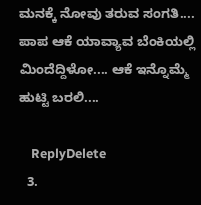ಮನಕ್ಕೆ ನೋವು ತರುವ ಸಂಗತಿ.... ಪಾಪ ಆಕೆ ಯಾವ್ಯಾವ ಬೆಂಕಿಯಲ್ಲಿ ಮಿಂದೆದ್ದಿಳೋ.... ಆಕೆ ಇನ್ನೊಮ್ಮೆ ಹುಟ್ಟಿ ಬರಲಿ....

    ReplyDelete
  3.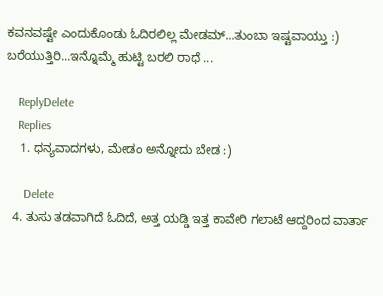ಕವನವಷ್ಟೇ ಎಂದುಕೊಂಡು ಓದಿರಲಿಲ್ಲ ಮೇಡಮ್...ತುಂಬಾ ಇಷ್ಟವಾಯ್ತು :) ಬರೆಯುತ್ತಿರಿ...ಇನ್ನೊಮ್ಮೆ ಹುಟ್ಟಿ ಬರಲಿ ರಾಧೆ ...

    ReplyDelete
    Replies
    1. ಧನ್ಯವಾದಗಳು, ಮೇಡಂ ಅನ್ನೋದು ಬೇಡ :)

      Delete
  4. ತುಸು ತಡವಾಗಿದೆ ಓದಿದೆ, ಅತ್ತ ಯಡ್ಡಿ ಇತ್ತ ಕಾವೇರಿ ಗಲಾಟೆ ಆದ್ದರಿಂದ ವಾರ್ತಾ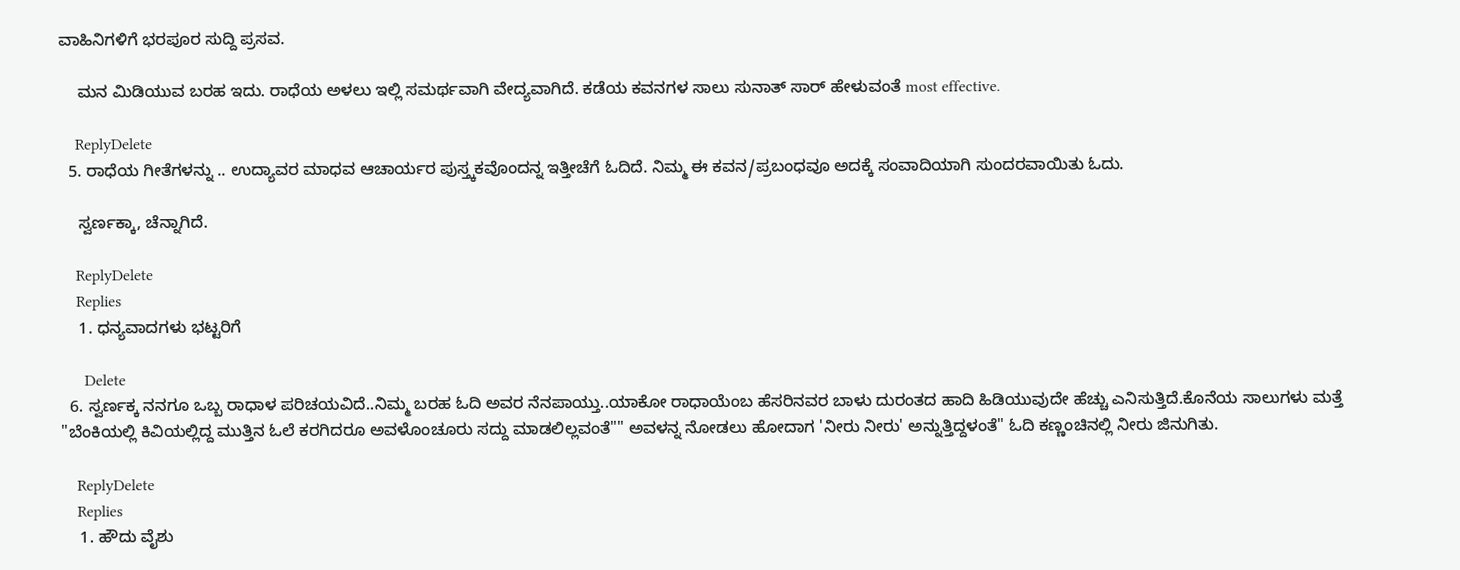ವಾಹಿನಿಗಳಿಗೆ ಭರಪೂರ ಸುದ್ದಿ ಪ್ರಸವ.

    ಮನ ಮಿಡಿಯುವ ಬರಹ ಇದು. ರಾಧೆಯ ಅಳಲು ಇಲ್ಲಿ ಸಮರ್ಥವಾಗಿ ವೇದ್ಯವಾಗಿದೆ. ಕಡೆಯ ಕವನಗಳ ಸಾಲು ಸುನಾತ್ ಸಾರ್ ಹೇಳುವಂತೆ most effective.

    ReplyDelete
  5. ರಾಧೆಯ ಗೀತೆಗಳನ್ನು .. ಉದ್ಯಾವರ ಮಾಧವ ಆಚಾರ್ಯರ ಪುಸ್ತ್ಕಕವೊಂದನ್ನ ಇತ್ತೀಚೆಗೆ ಓದಿದೆ. ನಿಮ್ಮ ಈ ಕವನ/ಪ್ರಬಂಧವೂ ಅದಕ್ಕೆ ಸಂವಾದಿಯಾಗಿ ಸುಂದರವಾಯಿತು ಓದು.

    ಸ್ವರ್ಣಕ್ಕಾ, ಚೆನ್ನಾಗಿದೆ.

    ReplyDelete
    Replies
    1. ಧನ್ಯವಾದಗಳು ಭಟ್ಟರಿಗೆ

      Delete
  6. ಸ್ವರ್ಣಕ್ಕ ನನಗೂ ಒಬ್ಬ ರಾಧಾಳ ಪರಿಚಯವಿದೆ..ನಿಮ್ಮ ಬರಹ ಓದಿ ಅವರ ನೆನಪಾಯ್ತು..ಯಾಕೋ ರಾಧಾಯೆಂಬ ಹೆಸರಿನವರ ಬಾಳು ದುರಂತದ ಹಾದಿ ಹಿಡಿಯುವುದೇ ಹೆಚ್ಚು ಎನಿಸುತ್ತಿದೆ.ಕೊನೆಯ ಸಾಲುಗಳು ಮತ್ತೆ "ಬೆಂಕಿಯಲ್ಲಿ ಕಿವಿಯಲ್ಲಿದ್ದ ಮುತ್ತಿನ ಓಲೆ ಕರಗಿದರೂ ಅವಳೊಂಚೂರು ಸದ್ದು ಮಾಡಲಿಲ್ಲವಂತೆ"" ಅವಳನ್ನ ನೋಡಲು ಹೋದಾಗ 'ನೀರು ನೀರು' ಅನ್ನುತ್ತಿದ್ದಳಂತೆ" ಓದಿ ಕಣ್ಣಂಚಿನಲ್ಲಿ ನೀರು ಜಿನುಗಿತು.

    ReplyDelete
    Replies
    1. ಹೌದು ವೈಶು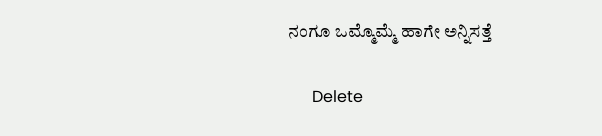ನಂಗೂ ಒಮ್ಮೊಮ್ಮೆ ಹಾಗೇ ಅನ್ನಿಸತ್ತೆ

      Delete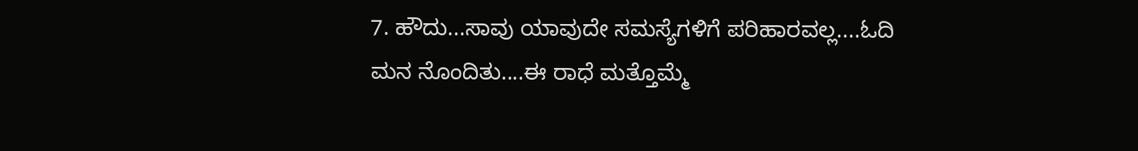7. ಹೌದು...ಸಾವು ಯಾವುದೇ ಸಮಸ್ಯೆಗಳಿಗೆ ಪರಿಹಾರವಲ್ಲ....ಓದಿ ಮನ ನೊಂದಿತು....ಈ ರಾಧೆ ಮತ್ತೊಮ್ಮೆ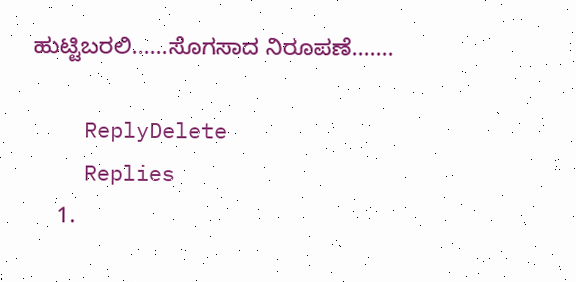ಹುಟ್ಟಿಬರಲಿ......ಸೊಗಸಾದ ನಿರೂಪಣೆ.......

    ReplyDelete
    Replies
    1.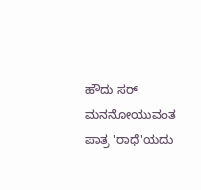ಹೌದು ಸರ್ ಮನನೋಯುವಂತ ಪಾತ್ರ 'ರಾಧೆ'ಯದು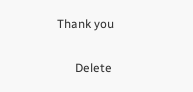Thank you

      Delete